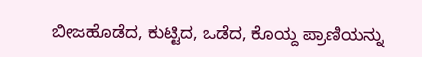ಬೀಜಹೊಡೆದ, ಕುಟ್ಟಿದ, ಒಡೆದ, ಕೊಯ್ದ ಪ್ರಾಣಿಯನ್ನು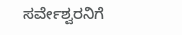ಸರ್ವೇಶ್ವರನಿಗೆ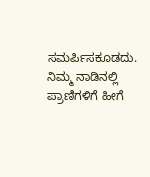ಸಮರ್ಪಿಸಕೂಡದು. ನಿಮ್ಮ ನಾಡಿನಲ್ಲಿ ಪ್ರಾಣಿಗಳಿಗೆ ಹೀಗೆ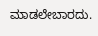ಮಾಡಲೇಬಾರದು.